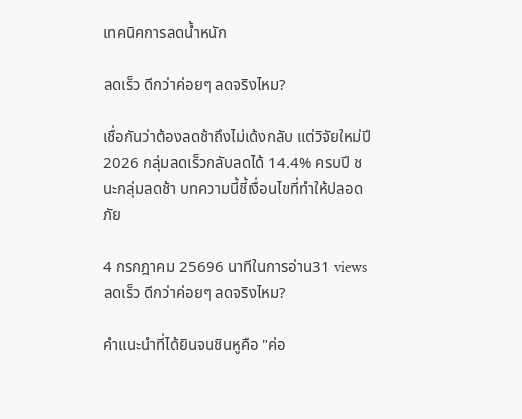เทคนิคการลดน้ำหนัก

ลดเร็ว ดีกว่าค่อยๆ ลดจริงไหม?

เชื่อกันว่าต้องลดช้าถึงไม่เด้งกลับ แต่วิจัยใหม่ปี 2026 กลุ่มลดเร็วกลับลดได้ 14.4% ครบปี ชนะกลุ่มลดช้า บทความนี้ชี้เงื่อนไขที่ทำให้ปลอดภัย

4 กรกฎาคม 25696 นาทีในการอ่าน31 views
ลดเร็ว ดีกว่าค่อยๆ ลดจริงไหม?

คำแนะนำที่ได้ยินจนชินหูคือ "ค่อ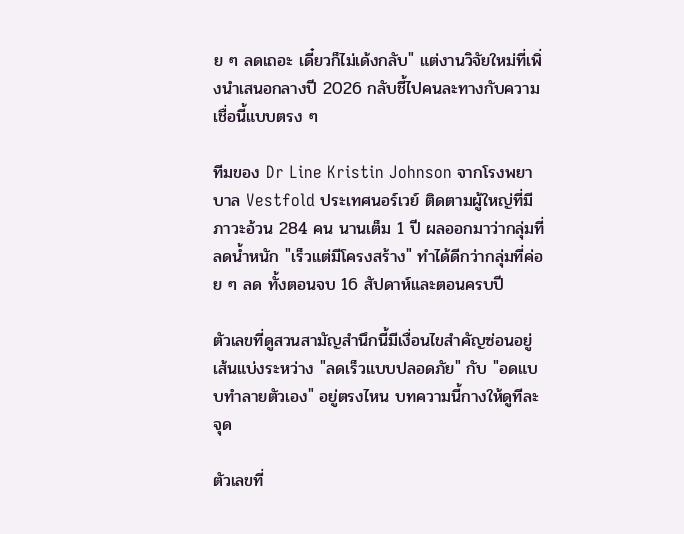ย ๆ ลดเถอะ เดี๋ยวก็ไม่เด้งกลับ" แต่งานวิจัยใหม่ที่เพิ่งนำเสนอกลางปี 2026 กลับชี้ไปคนละทางกับความเชื่อนี้แบบตรง ๆ

ทีมของ Dr Line Kristin Johnson จากโรงพยาบาล Vestfold ประเทศนอร์เวย์ ติดตามผู้ใหญ่ที่มีภาวะอ้วน 284 คน นานเต็ม 1 ปี ผลออกมาว่ากลุ่มที่ลดน้ำหนัก "เร็วแต่มีโครงสร้าง" ทำได้ดีกว่ากลุ่มที่ค่อย ๆ ลด ทั้งตอนจบ 16 สัปดาห์และตอนครบปี

ตัวเลขที่ดูสวนสามัญสำนึกนี้มีเงื่อนไขสำคัญซ่อนอยู่ เส้นแบ่งระหว่าง "ลดเร็วแบบปลอดภัย" กับ "อดแบบทำลายตัวเอง" อยู่ตรงไหน บทความนี้กางให้ดูทีละจุด

ตัวเลขที่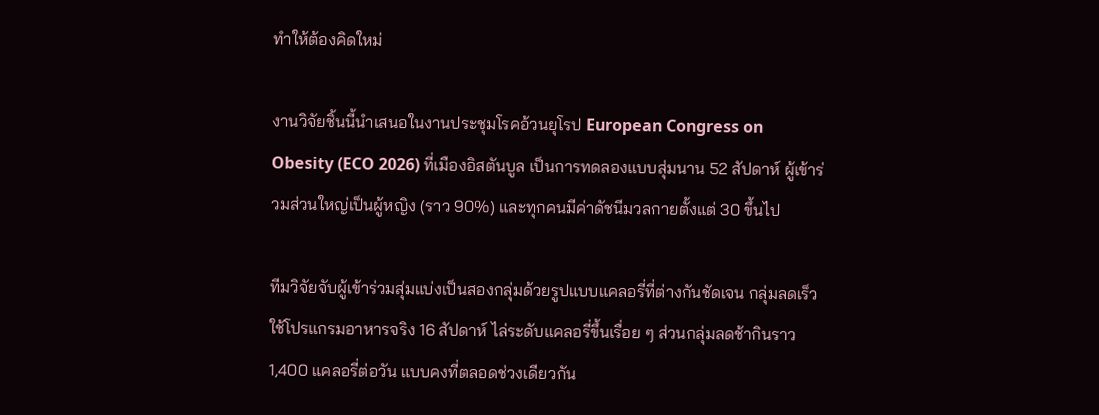ทำให้ต้องคิดใหม่

งานวิจัยชิ้นนี้นำเสนอในงานประชุมโรคอ้วนยุโรป European Congress on Obesity (ECO 2026) ที่เมืองอิสตันบูล เป็นการทดลองแบบสุ่มนาน 52 สัปดาห์ ผู้เข้าร่วมส่วนใหญ่เป็นผู้หญิง (ราว 90%) และทุกคนมีค่าดัชนีมวลกายตั้งแต่ 30 ขึ้นไป

ทีมวิจัยจับผู้เข้าร่วมสุ่มแบ่งเป็นสองกลุ่มด้วยรูปแบบแคลอรี่ที่ต่างกันชัดเจน กลุ่มลดเร็วใช้โปรแกรมอาหารจริง 16 สัปดาห์ ไล่ระดับแคลอรี่ขึ้นเรื่อย ๆ ส่วนกลุ่มลดช้ากินราว 1,400 แคลอรี่ต่อวัน แบบคงที่ตลอดช่วงเดียวกัน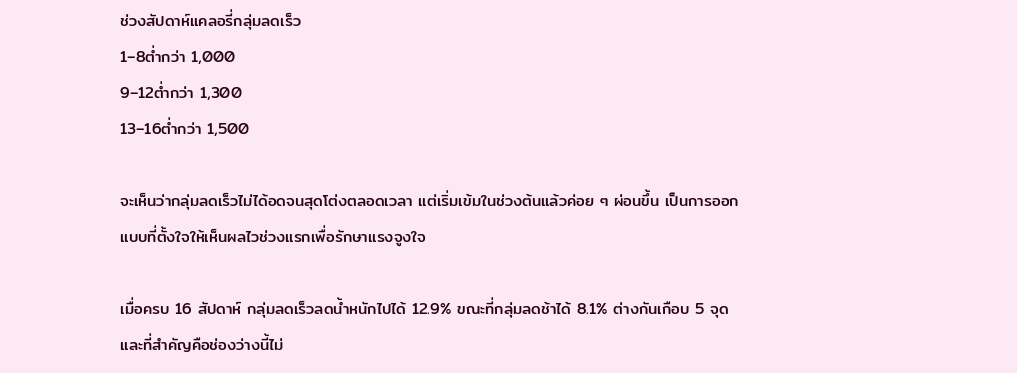ช่วงสัปดาห์แคลอรี่กลุ่มลดเร็ว
1–8ต่ำกว่า 1,000
9–12ต่ำกว่า 1,300
13–16ต่ำกว่า 1,500

จะเห็นว่ากลุ่มลดเร็วไม่ได้อดจนสุดโต่งตลอดเวลา แต่เริ่มเข้มในช่วงต้นแล้วค่อย ๆ ผ่อนขึ้น เป็นการออกแบบที่ตั้งใจให้เห็นผลไวช่วงแรกเพื่อรักษาแรงจูงใจ

เมื่อครบ 16 สัปดาห์ กลุ่มลดเร็วลดน้ำหนักไปได้ 12.9% ขณะที่กลุ่มลดช้าได้ 8.1% ต่างกันเกือบ 5 จุด และที่สำคัญคือช่องว่างนี้ไม่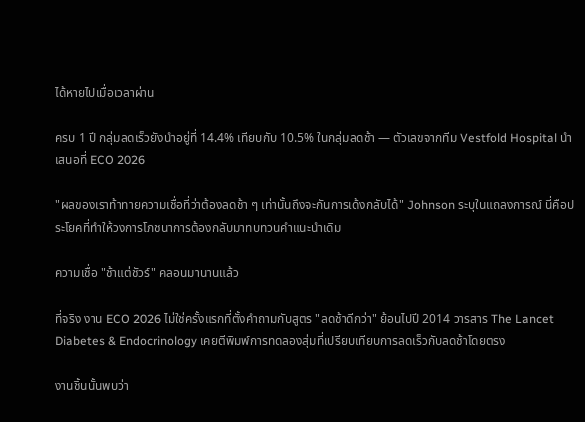ได้หายไปเมื่อเวลาผ่าน

ครบ 1 ปี กลุ่มลดเร็วยังนำอยู่ที่ 14.4% เทียบกับ 10.5% ในกลุ่มลดช้า — ตัวเลขจากทีม Vestfold Hospital นำเสนอที่ ECO 2026

"ผลของเราท้าทายความเชื่อที่ว่าต้องลดช้า ๆ เท่านั้นถึงจะกันการเด้งกลับได้" Johnson ระบุในแถลงการณ์ นี่คือประโยคที่ทำให้วงการโภชนาการต้องกลับมาทบทวนคำแนะนำเดิม

ความเชื่อ "ช้าแต่ชัวร์" คลอนมานานแล้ว

ที่จริง งาน ECO 2026 ไม่ใช่ครั้งแรกที่ตั้งคำถามกับสูตร "ลดช้าดีกว่า" ย้อนไปปี 2014 วารสาร The Lancet Diabetes & Endocrinology เคยตีพิมพ์การทดลองสุ่มที่เปรียบเทียบการลดเร็วกับลดช้าโดยตรง

งานชิ้นนั้นพบว่า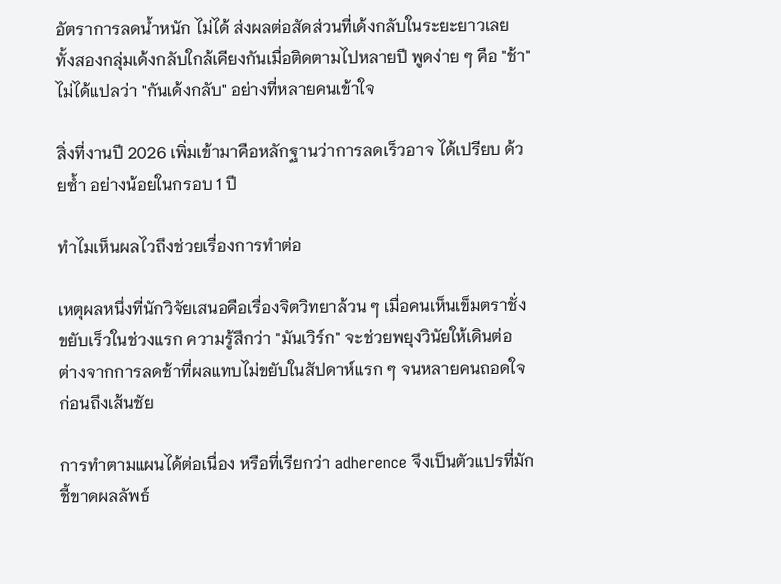อัตราการลดน้ำหนัก ไม่ได้ ส่งผลต่อสัดส่วนที่เด้งกลับในระยะยาวเลย ทั้งสองกลุ่มเด้งกลับใกล้เคียงกันเมื่อติดตามไปหลายปี พูดง่าย ๆ คือ "ช้า" ไม่ได้แปลว่า "กันเด้งกลับ" อย่างที่หลายคนเข้าใจ

สิ่งที่งานปี 2026 เพิ่มเข้ามาคือหลักฐานว่าการลดเร็วอาจ ได้เปรียบ ด้วยซ้ำ อย่างน้อยในกรอบ 1 ปี

ทำไมเห็นผลไวถึงช่วยเรื่องการทำต่อ

เหตุผลหนึ่งที่นักวิจัยเสนอคือเรื่องจิตวิทยาล้วน ๆ เมื่อคนเห็นเข็มตราชั่งขยับเร็วในช่วงแรก ความรู้สึกว่า "มันเวิร์ก" จะช่วยพยุงวินัยให้เดินต่อ ต่างจากการลดช้าที่ผลแทบไม่ขยับในสัปดาห์แรก ๆ จนหลายคนถอดใจก่อนถึงเส้นชัย

การทำตามแผนได้ต่อเนื่อง หรือที่เรียกว่า adherence จึงเป็นตัวแปรที่มักชี้ขาดผลลัพธ์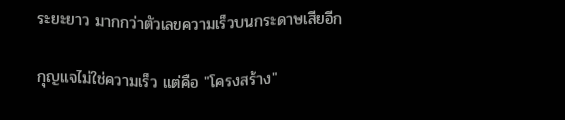ระยะยาว มากกว่าตัวเลขความเร็วบนกระดาษเสียอีก

กุญแจไม่ใช่ความเร็ว แต่คือ "โครงสร้าง"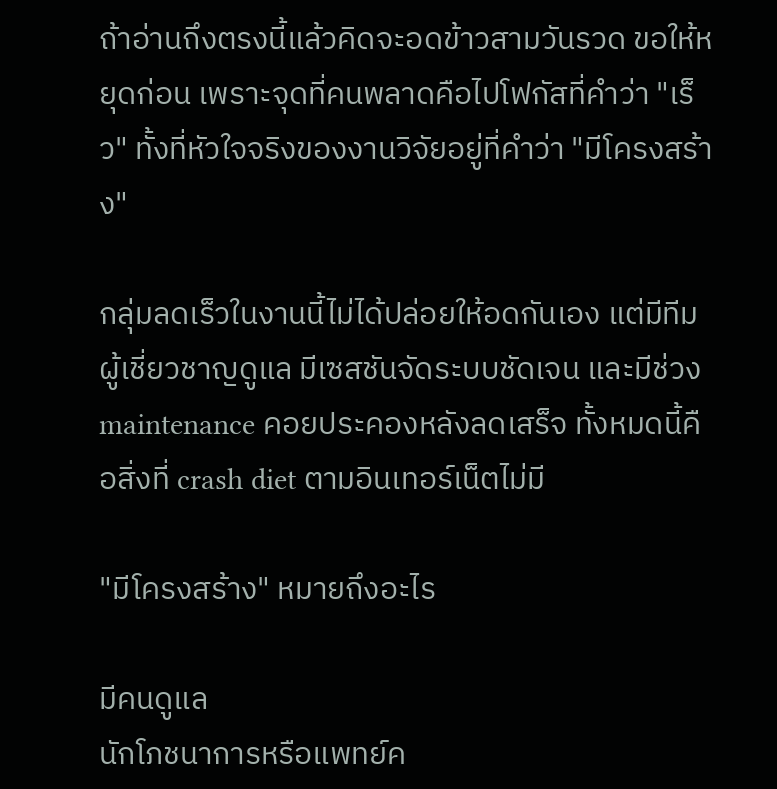ถ้าอ่านถึงตรงนี้แล้วคิดจะอดข้าวสามวันรวด ขอให้หยุดก่อน เพราะจุดที่คนพลาดคือไปโฟกัสที่คำว่า "เร็ว" ทั้งที่หัวใจจริงของงานวิจัยอยู่ที่คำว่า "มีโครงสร้าง"

กลุ่มลดเร็วในงานนี้ไม่ได้ปล่อยให้อดกันเอง แต่มีทีมผู้เชี่ยวชาญดูแล มีเซสชันจัดระบบชัดเจน และมีช่วง maintenance คอยประคองหลังลดเสร็จ ทั้งหมดนี้คือสิ่งที่ crash diet ตามอินเทอร์เน็ตไม่มี

"มีโครงสร้าง" หมายถึงอะไร

มีคนดูแล
นักโภชนาการหรือแพทย์ค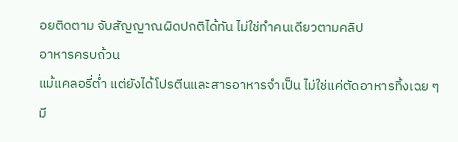อยติดตาม จับสัญญาณผิดปกติได้ทัน ไม่ใช่ทำคนเดียวตามคลิป
อาหารครบถ้วน
แม้แคลอรี่ต่ำ แต่ยังได้โปรตีนและสารอาหารจำเป็น ไม่ใช่แค่ตัดอาหารทิ้งเฉย ๆ
มี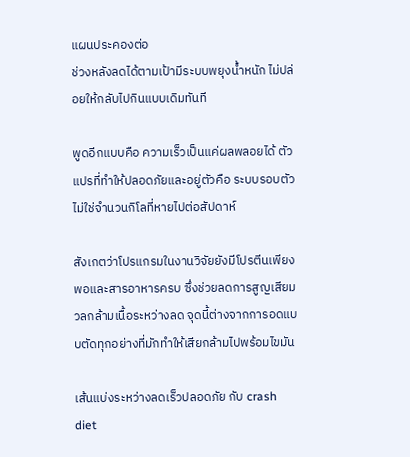แผนประคองต่อ
ช่วงหลังลดได้ตามเป้ามีระบบพยุงน้ำหนัก ไม่ปล่อยให้กลับไปกินแบบเดิมทันที

พูดอีกแบบคือ ความเร็วเป็นแค่ผลพลอยได้ ตัวแปรที่ทำให้ปลอดภัยและอยู่ตัวคือ ระบบรอบตัว ไม่ใช่จำนวนกิโลที่หายไปต่อสัปดาห์

สังเกตว่าโปรแกรมในงานวิจัยยังมีโปรตีนเพียงพอและสารอาหารครบ ซึ่งช่วยลดการสูญเสียมวลกล้ามเนื้อระหว่างลด จุดนี้ต่างจากการอดแบบตัดทุกอย่างที่มักทำให้เสียกล้ามไปพร้อมไขมัน

เส้นแบ่งระหว่างลดเร็วปลอดภัย กับ crash diet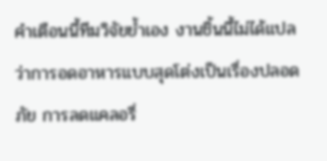คำเตือนนี้ทีมวิจัยย้ำเอง งานชิ้นนี้ไม่ได้แปลว่าการอดอาหารแบบสุดโต่งเป็นเรื่องปลอดภัย การลดแคลอรี่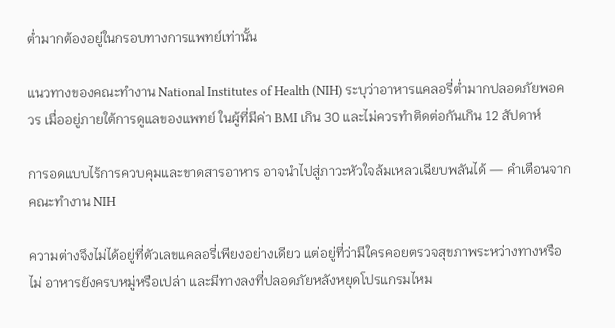ต่ำมากต้องอยู่ในกรอบทางการแพทย์เท่านั้น

แนวทางของคณะทำงาน National Institutes of Health (NIH) ระบุว่าอาหารแคลอรี่ต่ำมากปลอดภัยพอควร เมื่ออยู่ภายใต้การดูแลของแพทย์ ในผู้ที่มีค่า BMI เกิน 30 และไม่ควรทำติดต่อกันเกิน 12 สัปดาห์

การอดแบบไร้การควบคุมและขาดสารอาหาร อาจนำไปสู่ภาวะหัวใจล้มเหลวเฉียบพลันได้ — คำเตือนจากคณะทำงาน NIH

ความต่างจึงไม่ได้อยู่ที่ตัวเลขแคลอรี่เพียงอย่างเดียว แต่อยู่ที่ว่ามีใครคอยตรวจสุขภาพระหว่างทางหรือไม่ อาหารยังครบหมู่หรือเปล่า และมีทางลงที่ปลอดภัยหลังหยุดโปรแกรมไหม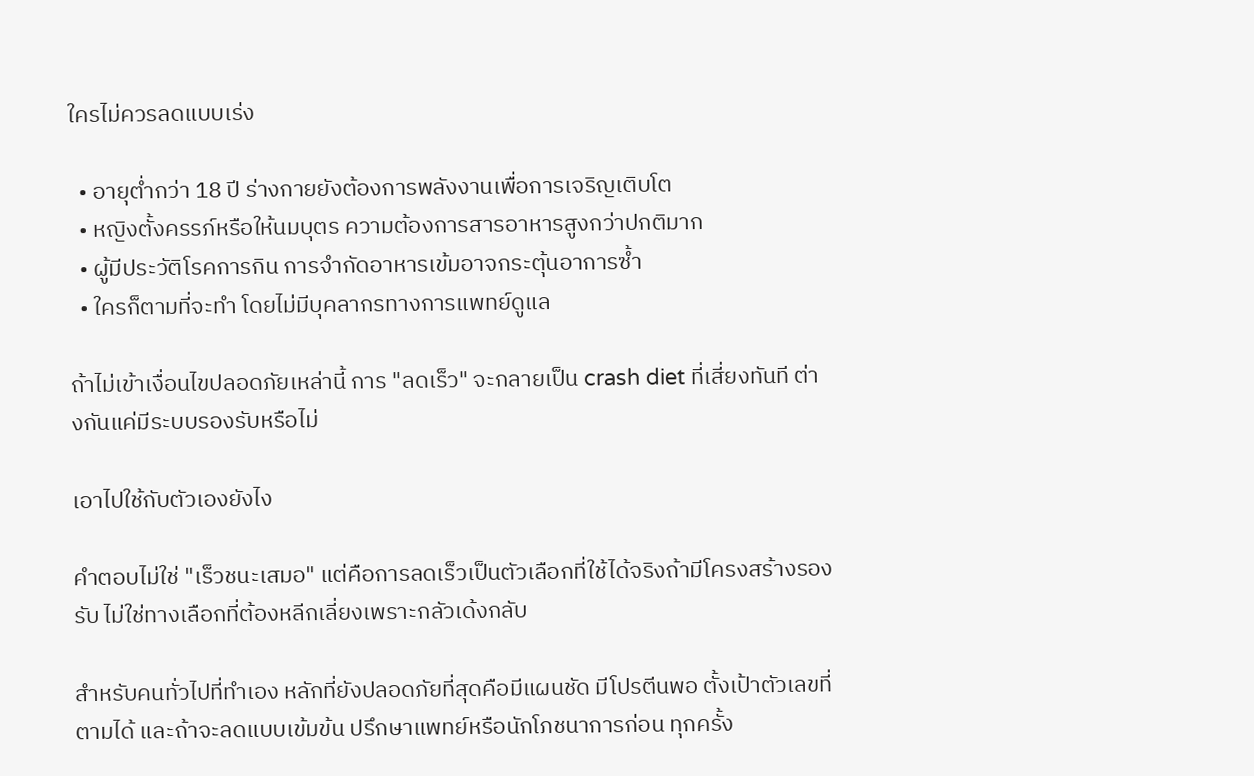ใครไม่ควรลดแบบเร่ง

  • อายุต่ำกว่า 18 ปี ร่างกายยังต้องการพลังงานเพื่อการเจริญเติบโต
  • หญิงตั้งครรภ์หรือให้นมบุตร ความต้องการสารอาหารสูงกว่าปกติมาก
  • ผู้มีประวัติโรคการกิน การจำกัดอาหารเข้มอาจกระตุ้นอาการซ้ำ
  • ใครก็ตามที่จะทำ โดยไม่มีบุคลากรทางการแพทย์ดูแล

ถ้าไม่เข้าเงื่อนไขปลอดภัยเหล่านี้ การ "ลดเร็ว" จะกลายเป็น crash diet ที่เสี่ยงทันที ต่างกันแค่มีระบบรองรับหรือไม่

เอาไปใช้กับตัวเองยังไง

คำตอบไม่ใช่ "เร็วชนะเสมอ" แต่คือการลดเร็วเป็นตัวเลือกที่ใช้ได้จริงถ้ามีโครงสร้างรองรับ ไม่ใช่ทางเลือกที่ต้องหลีกเลี่ยงเพราะกลัวเด้งกลับ

สำหรับคนทั่วไปที่ทำเอง หลักที่ยังปลอดภัยที่สุดคือมีแผนชัด มีโปรตีนพอ ตั้งเป้าตัวเลขที่ตามได้ และถ้าจะลดแบบเข้มข้น ปรึกษาแพทย์หรือนักโภชนาการก่อน ทุกครั้ง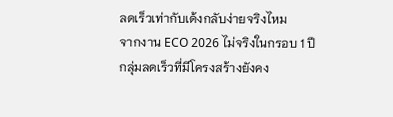ลดเร็วเท่ากับเด้งกลับง่ายจริงไหม
จากงาน ECO 2026 ไม่จริงในกรอบ 1 ปี กลุ่มลดเร็วที่มีโครงสร้างยังคง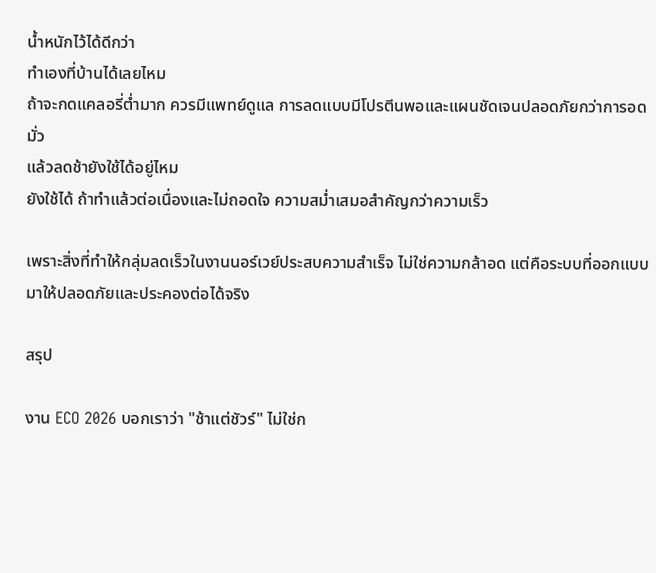น้ำหนักไว้ได้ดีกว่า
ทำเองที่บ้านได้เลยไหม
ถ้าจะกดแคลอรี่ต่ำมาก ควรมีแพทย์ดูแล การลดแบบมีโปรตีนพอและแผนชัดเจนปลอดภัยกว่าการอดมั่ว
แล้วลดช้ายังใช้ได้อยู่ไหม
ยังใช้ได้ ถ้าทำแล้วต่อเนื่องและไม่ถอดใจ ความสม่ำเสมอสำคัญกว่าความเร็ว

เพราะสิ่งที่ทำให้กลุ่มลดเร็วในงานนอร์เวย์ประสบความสำเร็จ ไม่ใช่ความกล้าอด แต่คือระบบที่ออกแบบมาให้ปลอดภัยและประคองต่อได้จริง

สรุป

งาน ECO 2026 บอกเราว่า "ช้าแต่ชัวร์" ไม่ใช่ก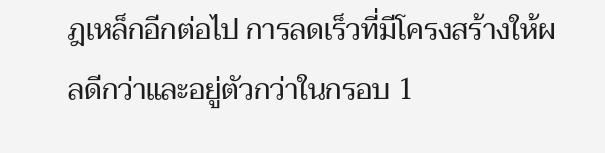ฎเหล็กอีกต่อไป การลดเร็วที่มีโครงสร้างให้ผลดีกว่าและอยู่ตัวกว่าในกรอบ 1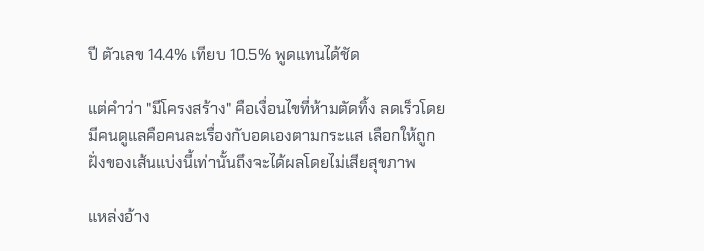ปี ตัวเลข 14.4% เทียบ 10.5% พูดแทนได้ชัด

แต่คำว่า "มีโครงสร้าง" คือเงื่อนไขที่ห้ามตัดทิ้ง ลดเร็วโดยมีคนดูแลคือคนละเรื่องกับอดเองตามกระแส เลือกให้ถูกฝั่งของเส้นแบ่งนี้เท่านั้นถึงจะได้ผลโดยไม่เสียสุขภาพ

แหล่งอ้าง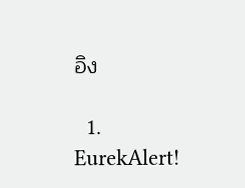อิง

  1. EurekAlert!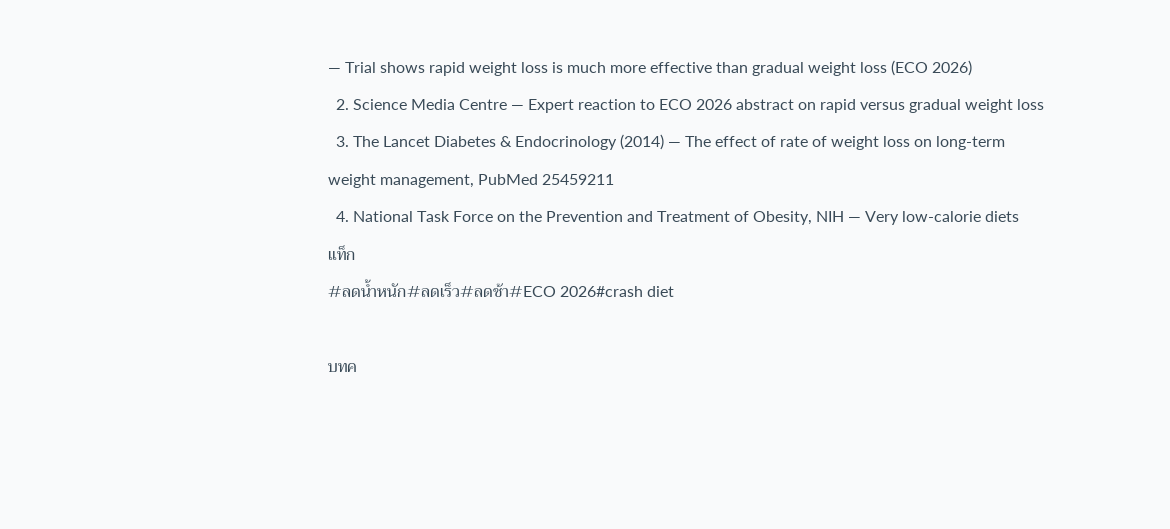— Trial shows rapid weight loss is much more effective than gradual weight loss (ECO 2026)
  2. Science Media Centre — Expert reaction to ECO 2026 abstract on rapid versus gradual weight loss
  3. The Lancet Diabetes & Endocrinology (2014) — The effect of rate of weight loss on long-term weight management, PubMed 25459211
  4. National Task Force on the Prevention and Treatment of Obesity, NIH — Very low-calorie diets
แท็ก
#ลดน้ำหนัก#ลดเร็ว#ลดช้า#ECO 2026#crash diet

บทค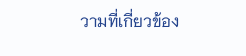วามที่เกี่ยวข้อง